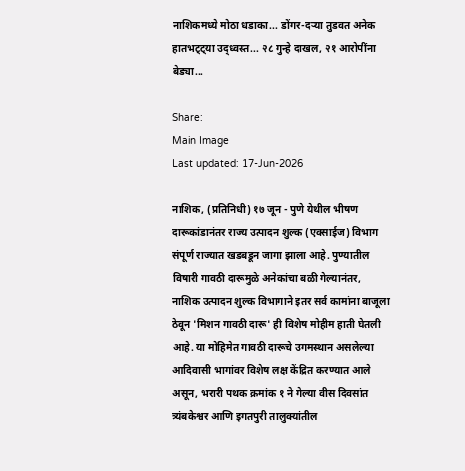नाशिकमध्ये मोठा धडाका... डोंगर-दऱ्या तुडवत अनेक हातभट्ट्या उद्ध्वस्त... २८ गुन्हे दाखल, २१ आरोपींना बेड्या...

Share:
Main Image
Last updated: 17-Jun-2026

नाशिक, (प्रतिनिधी) १७ जून - पुणे येथील भीषण दारूकांडानंतर राज्य उत्पादन शुल्क (एक्साईज) विभाग संपूर्ण राज्यात खडबडून जागा झाला आहे. पुण्यातील विषारी गावठी दारूमुळे अनेकांचा बळी गेल्यानंतर, नाशिक उत्पादन शुल्क विभागाने इतर सर्व कामांना बाजूला ठेवून 'मिशन गावठी दारू' ही विशेष मोहीम हाती घेतली आहे. या मोहिमेत गावठी दारूचे उगमस्थान असलेल्या आदिवासी भागांवर विशेष लक्ष केंद्रित करण्यात आले असून, भरारी पथक क्रमांक १ ने गेल्या वीस दिवसांत त्र्यंबकेश्वर आणि इगतपुरी तालुक्यांतील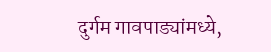दुर्गम गावपाड्यांमध्ये,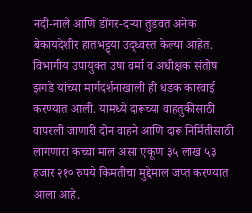नदी-नाले आणि डोंगर-दऱ्या तुडवत अनेक बेकायदेशीर हातभट्ट्या उद्ध्वस्त केल्या आहेत. विभागीय उपायुक्त उषा वर्मा व अधीक्षक संतोष झगडे यांच्या मार्गदर्शनाखाली ही धडक कारवाई करण्यात आली. यामध्ये दारूच्या वाहतुकीसाठी वापरली जाणारी दोन वाहने आणि दारू निर्मितीसाठी लागणारा कच्चा माल असा एकूण ३५ लाख ५३ हजार २१० रुपये किमतीचा मुद्देमाल जप्त करण्यात आला आहे.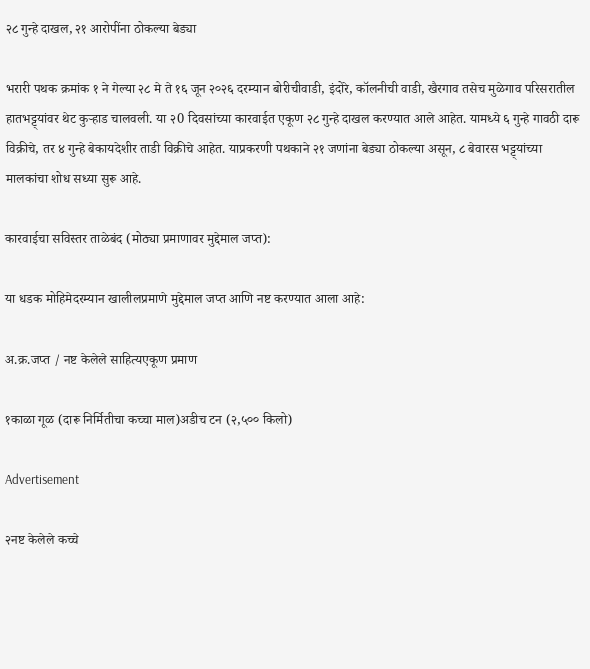२८ गुन्हे दाखल, २१ आरोपींना ठोकल्या बेड्या

भरारी पथक क्रमांक १ ने गेल्या २८ मे ते १६ जून २०२६ दरम्यान बोरीचीवाडी, इंदोरे, कॉलनीची वाडी, खैरगाव तसेच मुळेगाव परिसरातील हातभट्ट्यांवर थेट कुऱ्हाड चालवली. या २0 दिवसांच्या कारवाईत एकूण २८ गुन्हे दाखल करण्यात आले आहेत. यामध्ये ६ गुन्हे गावठी दारू विक्रीचे, तर ४ गुन्हे बेकायदेशीर ताडी विक्रीचे आहेत. याप्रकरणी पथकाने २१ जणांना बेड्या ठोकल्या असून, ८ बेवारस भट्ट्यांच्या मालकांचा शोध सध्या सुरू आहे.

कारवाईचा सविस्तर ताळेबंद (मोठ्या प्रमाणावर मुद्देमाल जप्त):

या धडक मोहिमेदरम्यान खालीलप्रमाणे मुद्देमाल जप्त आणि नष्ट करण्यात आला आहे:

अ.क्र.जप्त / नष्ट केलेले साहित्यएकूण प्रमाण

१काळा गूळ (दारू निर्मितीचा कच्चा माल)अडीच टन (२,५०० किलो)

Advertisement

२नष्ट केलेले कच्चे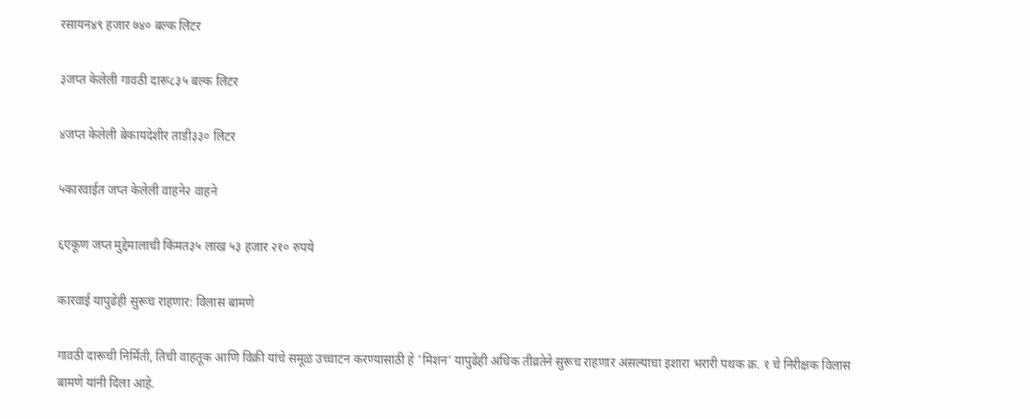रसायन४९ हजार ७४० बल्क लिटर

३जप्त केलेली गावठी दारू८३५ बल्क लिटर

४जप्त केलेली बेकायदेशीर ताडी३३० लिटर

५कारवाईत जप्त केलेली वाहने२ वाहने

६एकूण जप्त मुद्देमालाची किंमत३५ लाख ५३ हजार २१० रुपये

कारवाई यापुढेही सुरूच राहणार: विलास बामणे

गावठी दारूची निर्मिती, तिची वाहतूक आणि विक्री यांचे समूळ उच्चाटन करण्यासाठी हे 'मिशन' यापुढेही अधिक तीव्रतेने सुरूच राहणार असल्याचा इशारा भरारी पथक क्र. १ चे निरीक्षक विलास बामणे यांनी दिला आहे.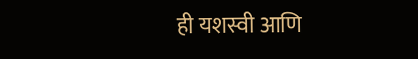ही यशस्वी आणि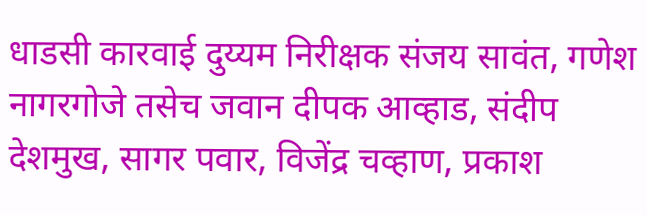धाडसी कारवाई दुय्यम निरीक्षक संजय सावंत, गणेश नागरगोजे तसेच जवान दीपक आव्हाड, संदीप देशमुख, सागर पवार, विजेंद्र चव्हाण, प्रकाश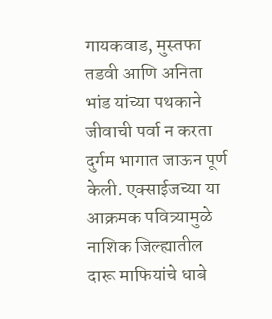गायकवाड, मुस्तफा तडवी आणि अनिता भांड यांच्या पथकाने जीवाची पर्वा न करता दुर्गम भागात जाऊन पूर्ण केली. एक्साईजच्या या आक्रमक पवित्र्यामुळे नाशिक जिल्ह्यातील दारू माफियांचे धाबे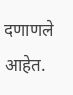दणाणले आहेत.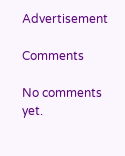Advertisement

Comments

No comments yet.